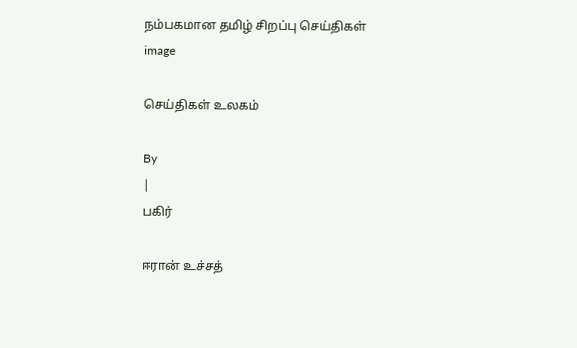நம்பகமான தமிழ் சிறப்பு செய்திகள்
image

செய்திகள் உலகம்

By
|
பகிர்

ஈரான் உச்சத்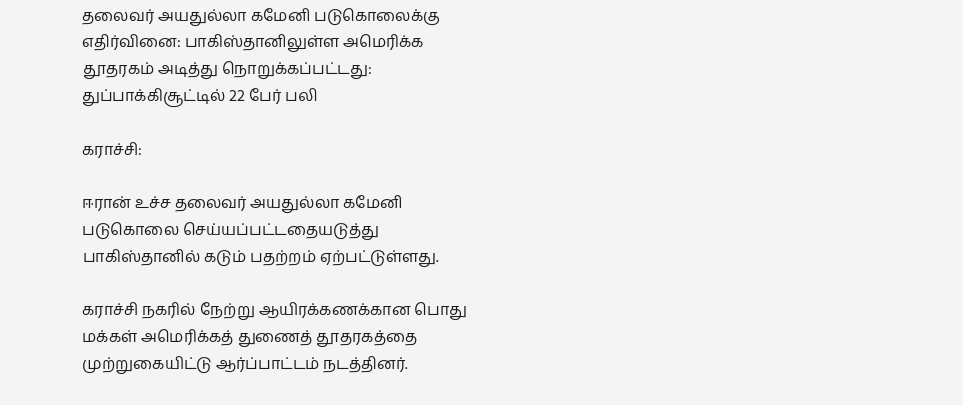தலைவர் அயதுல்லா கமேனி படுகொலைக்கு எதிர்வினை: பாகிஸ்தானிலுள்ள அமெரிக்க தூதரகம் அடித்து நொறுக்கப்பட்டது: துப்பாக்கிசூட்டில் 22 பேர் பலி

கராச்சி:

ஈரான் உச்ச தலைவர் அயதுல்லா கமேனி படுகொலை செய்யப்பட்டதையடுத்து பாகிஸ்தானில் கடும் பதற்றம் ஏற்பட்டுள்ளது.

கராச்சி நகரில் நேற்று ஆயிரக்கணக்கான பொது மக்கள் அமெரிக்கத் துணைத் தூதரகத்தை முற்றுகையிட்டு ஆர்ப்பாட்டம் நடத்தினர்.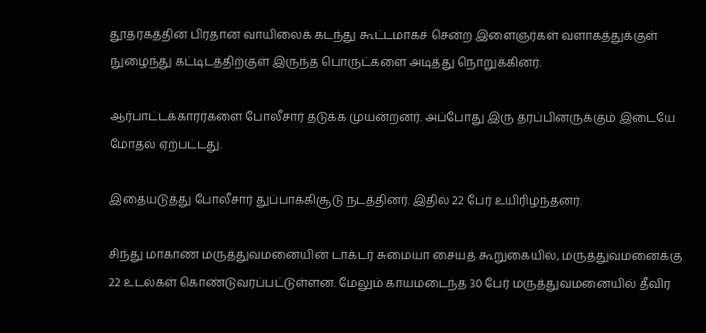தூதரகத்தின் பிரதான வாயிலைக் கடந்து கூட்டமாகச் சென்ற இளைஞர்கள் வளாகத்துக்குள் நுழைந்து கட்டிடத்திற்குள் இருந்த பொருட்களை அடித்து நொறுக்கினர்.

ஆர்பாட்டக்காரர்களை போலீசார் தடுக்க முயன்றனர். அப்போது இரு தரப்பினருக்கும் இடையே மோதல் ஏற்பட்டது.

இதையடுத்து போலீசார் துப்பாக்கிசூடு நடத்தினர். இதில் 22 பேர் உயிரிழந்தனர்.

சிந்து மாகாண மருத்துவமனையின் டாக்டர் சுமையா சையத் கூறுகையில், மருத்துவமனைக்கு 22 உடல்கள் கொண்டுவரப்பட்டுள்ளன. மேலும் காயமடைந்த 30 பேர் மருத்துவமனையில் தீவிர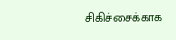சிகிச்சைக்காக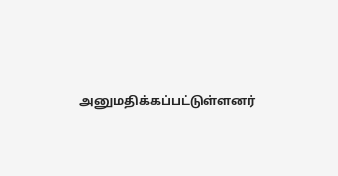அனுமதிக்கப்பட்டுள்ளனர்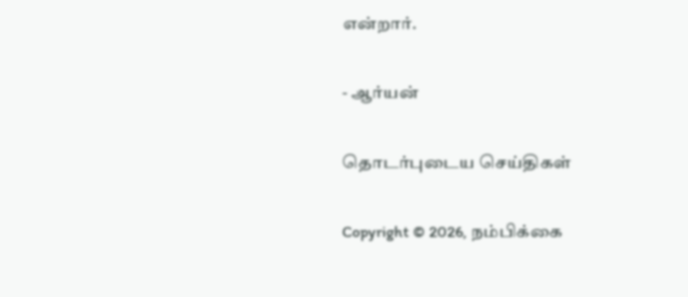என்றார்.

- ஆர்யன்

தொடர்புடைய செய்திகள்

Copyright © 2026, நம்பிக்கை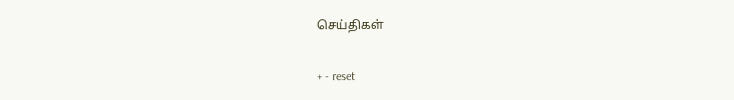செய்திகள்

+ - reset